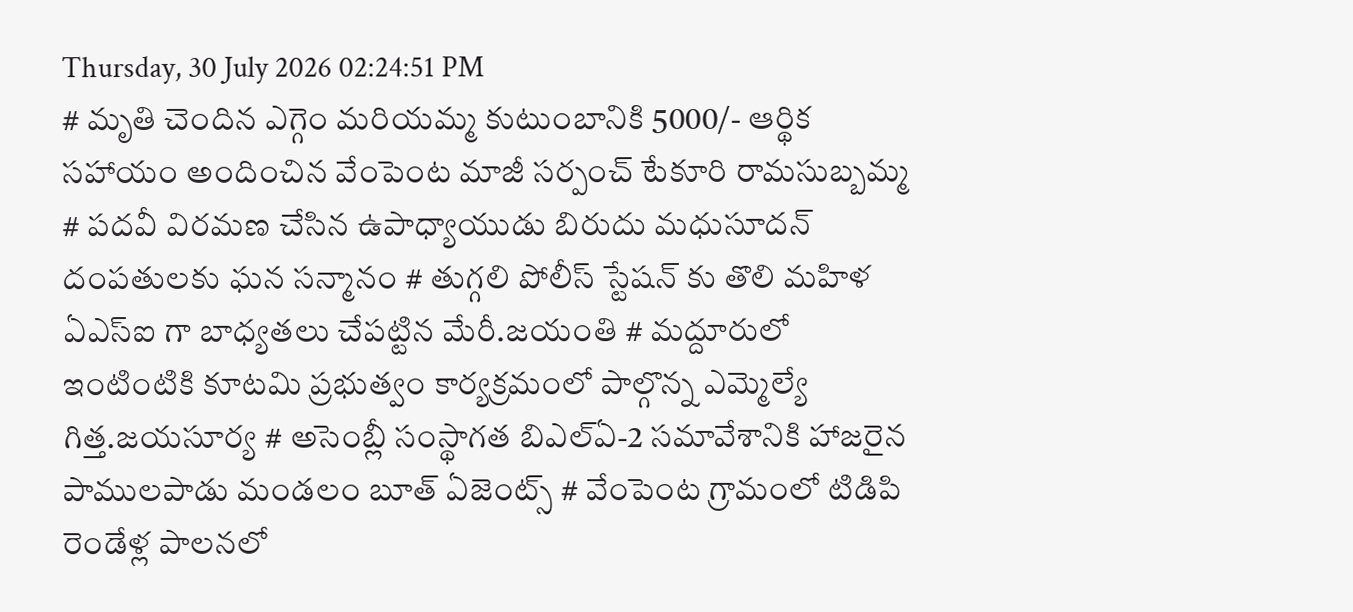Thursday, 30 July 2026 02:24:51 PM
# మృతి చెందిన ఎగ్గెం మరియమ్మ కుటుంబానికి 5000/- ఆర్థిక సహాయం అందించిన వేంపెంట మాజీ సర్పంచ్ టేకూరి రామసుబ్బమ్మ # పదవీ విరమణ చేసిన ఉపాధ్యాయుడు బిరుదు మధుసూదన్ దంపతులకు ఘన సన్మానం # తుగ్గలి పోలీస్ స్టేషన్ కు తొలి మహిళ ఏఎస్ఐ గా బాధ్యతలు చేపట్టిన మేరీ.జయంతి # మద్దూరులో ఇంటింటికి కూటమి ప్రభుత్వం కార్యక్రమంలో పాల్గొన్న ఎమ్మెల్యే గిత్త.జయసూర్య # అసెంబ్లీ సంస్థాగత బిఎల్ఏ-2 సమావేశానికి హాజరైన పాములపాడు మండలం బూత్ ఏజెంట్స్ # వేంపెంట గ్రామంలో టిడిపి రెండేళ్ల పాలనలో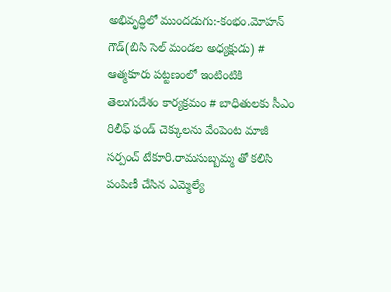అభివృద్ధిలో ముందడుగు:-కంభం.మోహన్ గౌడ్(బిసి సెల్ మండల అధ్యక్షుడు) # ఆత్మకూరు పట్టణంలో ఇంటింటికి తెలుగుదేశం కార్యక్రమం # బాధితులకు సీఎం రిలీఫ్ ఫండ్ చెక్కులను వేంపెంట మాజీ సర్పంచ్ టేకూరి.రామసుబ్బమ్మ తో కలిసి పంపిణీ చేసిన ఎమ్మెల్యే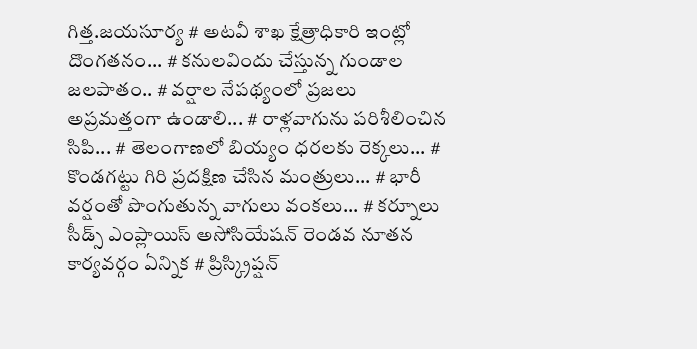గిత్త.జయసూర్య # అటవీ శాఖ క్షేత్రాధికారి ఇంట్లో దొంగతనం... # కనులవిందు చేస్తున్న గుండాల జలపాతం.. # వర్షాల నేపథ్యంలో ప్రజలు అప్రమత్తంగా ఉండాలి... # రాళ్లవాగును పరిశీలించిన సిపి... # తెలంగాణలో బియ్యం ధరలకు రెక్కలు... # కొండగట్టు గిరి ప్రదక్షిణ చేసిన మంత్రులు... # భారీ వర్షంతో పొంగుతున్న వాగులు వంకలు... # కర్నూలు సీడ్స్ ఎంప్లాయిస్ అసోసియేషన్ రెండవ నూతన కార్యవర్గం ఏన్నిక # ప్రిస్క్రిప్షన్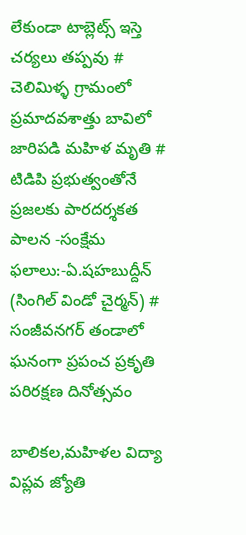లేకుండా టాబ్లెట్స్ ఇస్తె చర్యలు తప్పవు # చెలిమిళ్ళ గ్రామంలో ప్రమాదవశాత్తు బావిలో జారిపడి మహిళ మృతి # టిడిపి ప్రభుత్వంతోనే ప్రజలకు పారదర్శకత పాలన -సంక్షేమ ఫలాలు:-ఏ.షహబుద్దీన్ (సింగిల్ విండో చైర్మన్) # సంజీవనగర్ తండాలో ఘనంగా ప్రపంచ ప్రకృతి పరిరక్షణ దినోత్సవం

బాలికల,మహిళల విద్యా విప్లవ జ్యోతి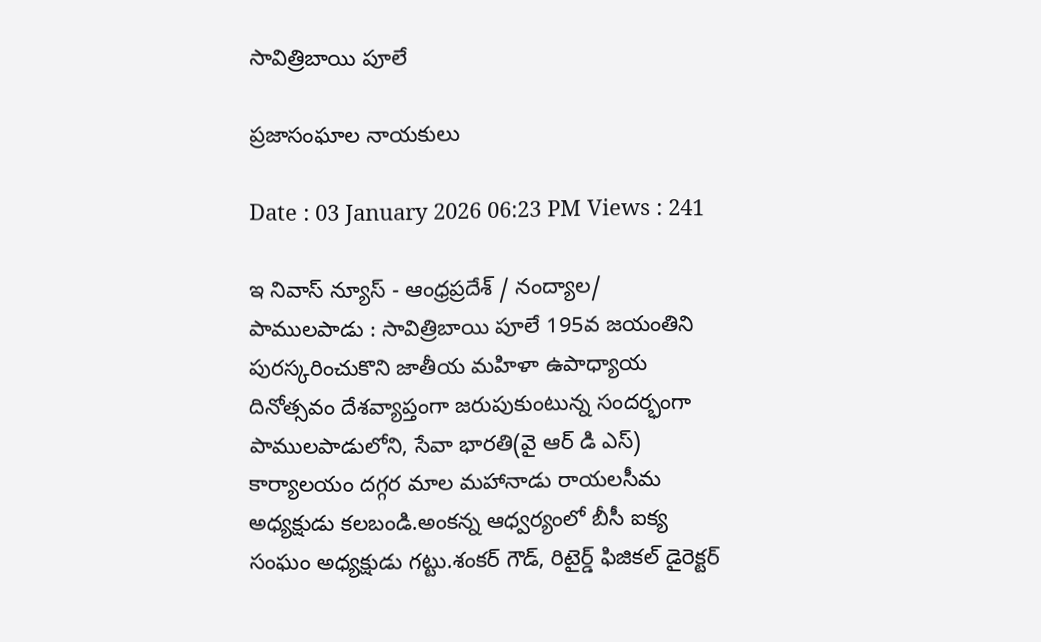సావిత్రిబాయి పూలే

ప్రజాసంఘాల నాయకులు

Date : 03 January 2026 06:23 PM Views : 241

ఇ నివాస్ న్యూస్ - ఆంధ్రప్రదేశ్ / నంద్యాల/ పాములపాడు : సావిత్రిబాయి పూలే 195వ జయంతిని పురస్కరించుకొని జాతీయ మహిళా ఉపాధ్యాయ దినోత్సవం దేశవ్యాప్తంగా జరుపుకుంటున్న సందర్భంగా పాములపాడులోని, సేవా భారతి(వై ఆర్ డి ఎస్) కార్యాలయం దగ్గర మాల మహానాడు రాయలసీమ అధ్యక్షుడు కలబండి.అంకన్న ఆధ్వర్యంలో బీసీ ఐక్య సంఘం అధ్యక్షుడు గట్టు.శంకర్ గౌడ్, రిటైర్డ్ ఫిజికల్ డైరెక్టర్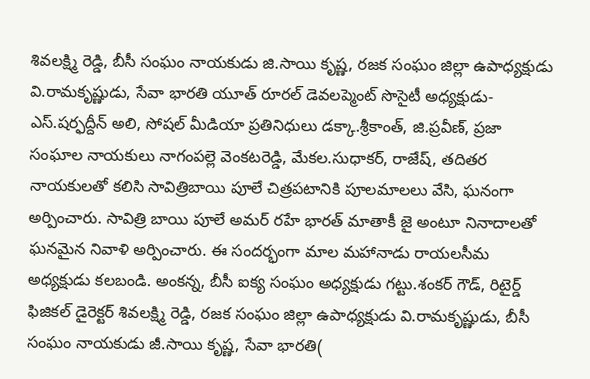శివలక్ష్మి రెడ్డి, బీసీ సంఘం నాయకుడు జి.సాయి కృష్ణ, రజక సంఘం జిల్లా ఉపాధ్యక్షుడు వి.రామకృష్ణుడు, సేవా భారతి యూత్ రూరల్ డెవలప్మెంట్ సొసైటీ అధ్యక్షుడు- ఎస్.షర్ఫద్దీన్ అలి, సోషల్ మీడియా ప్రతినిధులు డక్కా.శ్రీకాంత్, జి.ప్రవీణ్, ప్రజా సంఘాల నాయకులు నాగంపల్లె వెంకటరెడ్డి, మేకల.సుధాకర్, రాజేష్, తదితర నాయకులతో కలిసి సావిత్రిబాయి పూలే చిత్రపటానికి పూలమాలలు వేసి, ఘనంగా అర్పించారు. సావిత్రి బాయి పూలే అమర్ రహే భారత్ మాతాకీ జై అంటూ నినాదాలతో ఘనమైన నివాళి అర్పించారు. ఈ సందర్భంగా మాల మహానాడు రాయలసీమ అధ్యక్షుడు కలబండి. అంకన్న, బీసీ ఐక్య సంఘం అధ్యక్షుడు గట్టు.శంకర్ గౌడ్, రిటైర్డ్ ఫిజికల్ డైరెక్టర్ శివలక్ష్మి రెడ్డి, రజక సంఘం జిల్లా ఉపాధ్యక్షుడు వి.రామకృష్ణుడు, బీసీ సంఘం నాయకుడు జీ.సాయి కృష్ణ, సేవా భారతి(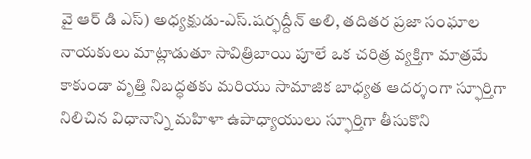వై ఆర్ డి ఎస్) అధ్యక్షుడు-ఎస్.షర్ఫద్దీన్ అలి, తదితర ప్రజా సంఘాల నాయకులు మాట్లాడుతూ సావిత్రిబాయి పూలే ఒక చరిత్ర వ్యక్తిగా మాత్రమే కాకుండా వృత్తి నిబద్ధతకు మరియు సామాజిక బాధ్యత ఆదర్శంగా స్ఫూర్తిగా నిలిచిన విధానాన్ని మహిళా ఉపాధ్యాయులు స్ఫూర్తిగా తీసుకొని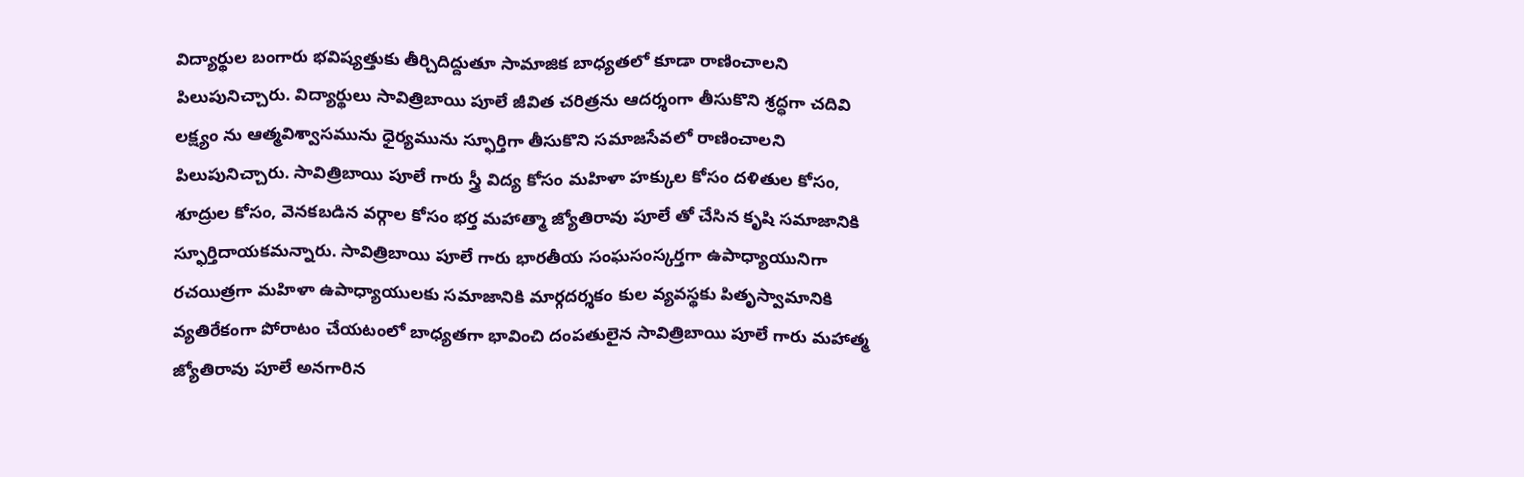విద్యార్థుల బంగారు భవిష్యత్తుకు తీర్చిదిద్దుతూ సామాజిక బాధ్యతలో కూడా రాణించాలని పిలుపునిచ్చారు. విద్యార్థులు సావిత్రిబాయి పూలే జీవిత చరిత్రను ఆదర్శంగా తీసుకొని శ్రద్ధగా చదివి లక్ష్యం ను ఆత్మవిశ్వాసమును ధైర్యమును స్ఫూర్తిగా తీసుకొని సమాజసేవలో రాణించాలని పిలుపునిచ్చారు. సావిత్రిబాయి పూలే గారు స్త్రీ విద్య కోసం మహిళా హక్కుల కోసం దళితుల కోసం, శూద్రుల కోసం, వెనకబడిన వర్గాల కోసం భర్త మహాత్మా జ్యోతిరావు పూలే తో చేసిన కృషి సమాజానికి స్ఫూర్తిదాయకమన్నారు. సావిత్రిబాయి పూలే గారు భారతీయ సంఘసంస్కర్తగా ఉపాధ్యాయునిగా రచయిత్రగా మహిళా ఉపాధ్యాయులకు సమాజానికి మార్గదర్శకం కుల వ్యవస్థకు పితృస్వామానికి వ్యతిరేకంగా పోరాటం చేయటంలో బాధ్యతగా భావించి దంపతులైన సావిత్రిబాయి పూలే గారు మహాత్మ జ్యోతిరావు పూలే అనగారిన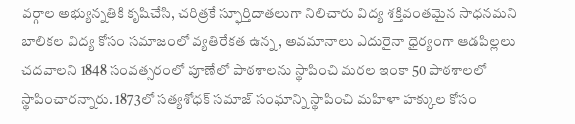వర్గాల అభ్యున్నతికి కృషిచేసి, చరిత్రకే స్ఫూర్తిదాతలుగా నిలిచారు విద్య శక్తివంతమైన సాధనమని బాలికల విద్య కోసం సమాజంలో వ్యతిరేకత ఉన్న, అవమానాలు ఎదురైనా ధైర్యంగా ఆడపిల్లలు చదవాలని 1848 సంవత్సరంలో పూణేలో పాఠశాలను స్థాపించి మరల ఇంకా 50 పాఠశాలలో స్థాపించారన్నారు. 1873లో సత్యశోధక్ సమాజ్ సంఘాన్ని స్థాపించి మహిళా హక్కుల కోసం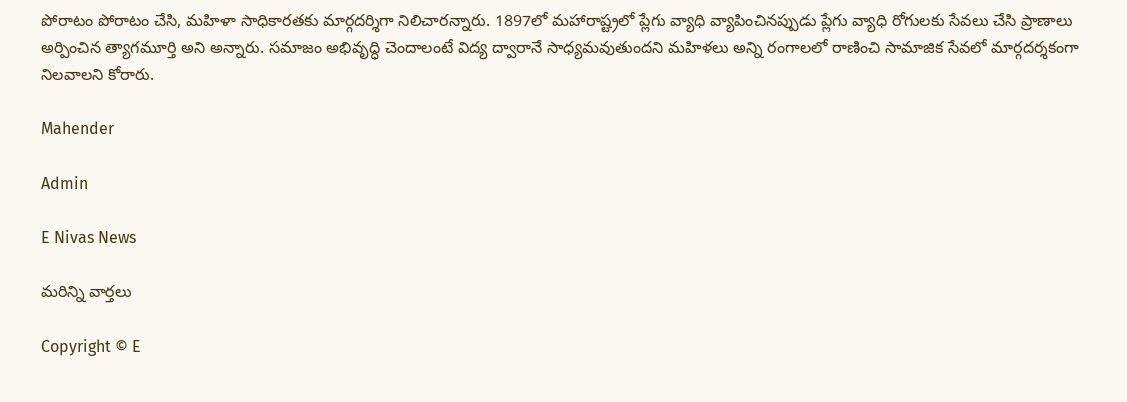పోరాటం పోరాటం చేసి, మహిళా సాధికారతకు మార్గదర్శిగా నిలిచారన్నారు. 1897లో మహారాష్ట్రలో ప్లేగు వ్యాధి వ్యాపించినప్పుడు ప్లేగు వ్యాధి రోగులకు సేవలు చేసి ప్రాణాలు అర్పించిన త్యాగమూర్తి అని అన్నారు. సమాజం అభివృద్ధి చెందాలంటే విద్య ద్వారానే సాధ్యమవుతుందని మహిళలు అన్ని రంగాలలో రాణించి సామాజిక సేవలో మార్గదర్శకంగా నిలవాలని కోరారు.

Mahender

Admin

E Nivas News

మరిన్ని వార్తలు

Copyright © E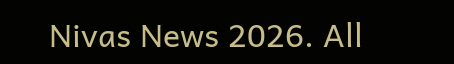Nivas News 2026. All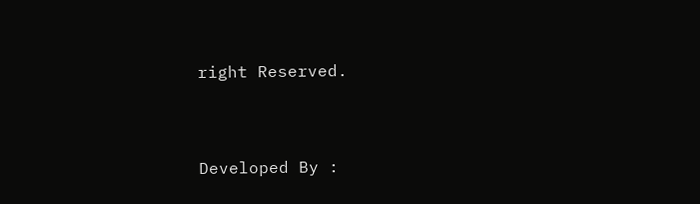right Reserved.



Developed By :